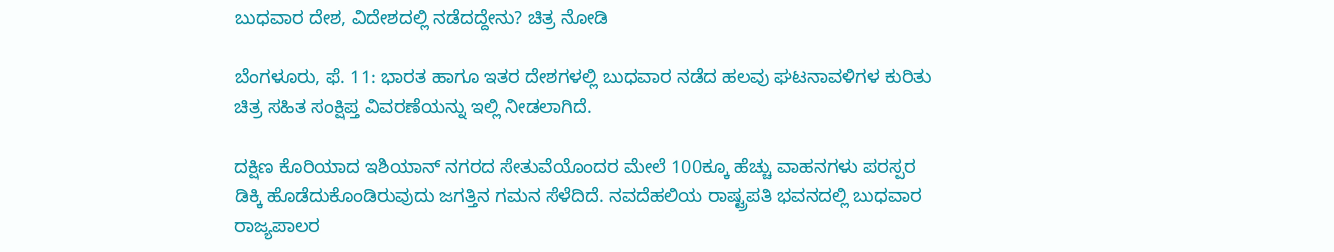ಬುಧವಾರ ದೇಶ, ವಿದೇಶದಲ್ಲಿ ನಡೆದದ್ದೇನು? ಚಿತ್ರ ನೋಡಿ

ಬೆಂಗಳೂರು, ಫೆ. 11: ಭಾರತ ಹಾಗೂ ಇತರ ದೇಶಗಳಲ್ಲಿ ಬುಧವಾರ ನಡೆದ ಹಲವು ಘಟನಾವಳಿಗಳ ಕುರಿತು ಚಿತ್ರ ಸಹಿತ ಸಂಕ್ಷಿಪ್ತ ವಿವರಣೆಯನ್ನು ಇಲ್ಲಿ ನೀಡಲಾಗಿದೆ.

ದಕ್ಷಿಣ ಕೊರಿಯಾದ ಇಶಿಯಾನ್‌ ನಗರದ ಸೇತುವೆಯೊಂದರ ಮೇಲೆ 100ಕ್ಕೂ ಹೆಚ್ಚು ವಾಹನಗಳು ಪರಸ್ಪರ ಡಿಕ್ಕಿ ಹೊಡೆದುಕೊಂಡಿರುವುದು ಜಗತ್ತಿನ ಗಮನ ಸೆಳೆದಿದೆ. ನವದೆಹಲಿಯ ರಾಷ್ಟ್ರಪತಿ ಭವನದಲ್ಲಿ ಬುಧವಾರ ರಾಜ್ಯಪಾಲರ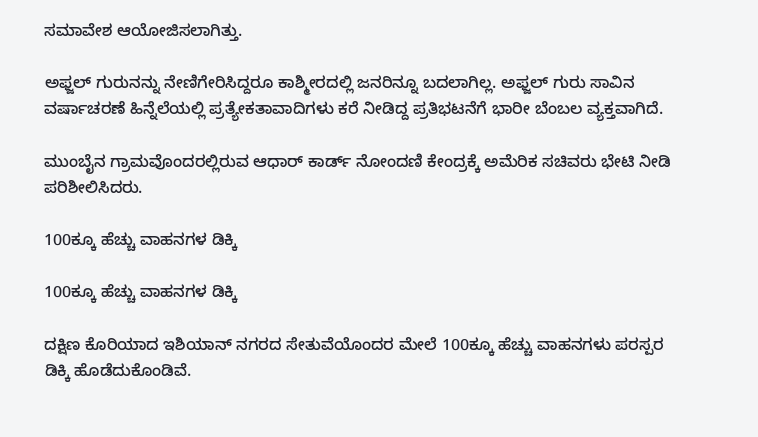ಸಮಾವೇಶ ಆಯೋಜಿಸಲಾಗಿತ್ತು.

ಅಫ್ಜಲ್ ಗುರುನನ್ನು ನೇಣಿಗೇರಿಸಿದ್ದರೂ ಕಾಶ್ಮೀರದಲ್ಲಿ ಜನರಿನ್ನೂ ಬದಲಾಗಿಲ್ಲ. ಅಫ್ಜಲ್ ಗುರು ಸಾವಿನ ವರ್ಷಾಚರಣೆ ಹಿನ್ನೆಲೆಯಲ್ಲಿ ಪ್ರತ್ಯೇಕತಾವಾದಿಗಳು ಕರೆ ನೀಡಿದ್ದ ಪ್ರತಿಭಟನೆಗೆ ಭಾರೀ ಬೆಂಬಲ ವ್ಯಕ್ತವಾಗಿದೆ.

ಮುಂಬೈನ ಗ್ರಾಮವೊಂದರಲ್ಲಿರುವ ಆಧಾರ್ ಕಾರ್ಡ್ ನೋಂದಣಿ ಕೇಂದ್ರಕ್ಕೆ ಅಮೆರಿಕ ಸಚಿವರು ಭೇಟಿ ನೀಡಿ ಪರಿಶೀಲಿಸಿದರು.

100ಕ್ಕೂ ಹೆಚ್ಚು ವಾಹನಗಳ ಡಿಕ್ಕಿ

100ಕ್ಕೂ ಹೆಚ್ಚು ವಾಹನಗಳ ಡಿಕ್ಕಿ

ದಕ್ಷಿಣ ಕೊರಿಯಾದ ಇಶಿಯಾನ್‌ ನಗರದ ಸೇತುವೆಯೊಂದರ ಮೇಲೆ 100ಕ್ಕೂ ಹೆಚ್ಚು ವಾಹನಗಳು ಪರಸ್ಪರ ಡಿಕ್ಕಿ ಹೊಡೆದುಕೊಂಡಿವೆ.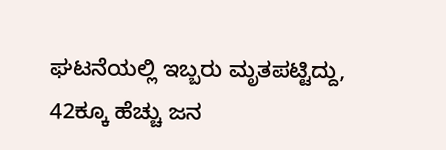ಘಟನೆಯಲ್ಲಿ ಇಬ್ಬರು ಮೃತಪಟ್ಟಿದ್ದು, 42ಕ್ಕೂ ಹೆಚ್ಚು ಜನ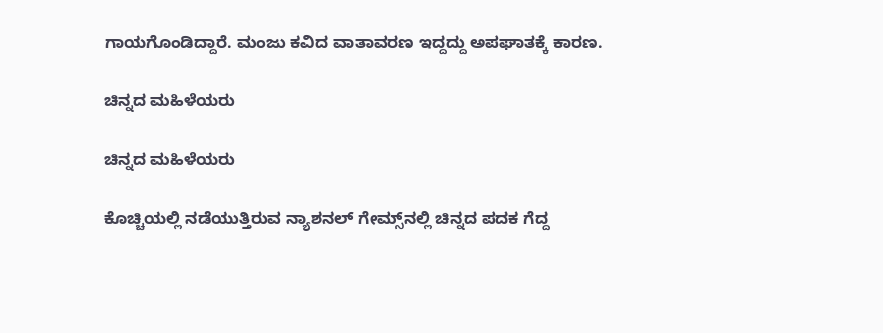ಗಾಯಗೊಂಡಿದ್ದಾರೆ. ಮಂಜು ಕವಿದ ವಾತಾವರಣ ಇದ್ದದ್ದು ಅಪಘಾತಕ್ಕೆ ಕಾರಣ.

ಚಿನ್ನದ ಮಹಿಳೆಯರು

ಚಿನ್ನದ ಮಹಿಳೆಯರು

ಕೊಚ್ಚಿಯಲ್ಲಿ ನಡೆಯುತ್ತಿರುವ ನ್ಯಾಶನಲ್ ಗೇಮ್ಸ್‌ನಲ್ಲಿ ಚಿನ್ನದ ಪದಕ ಗೆದ್ದ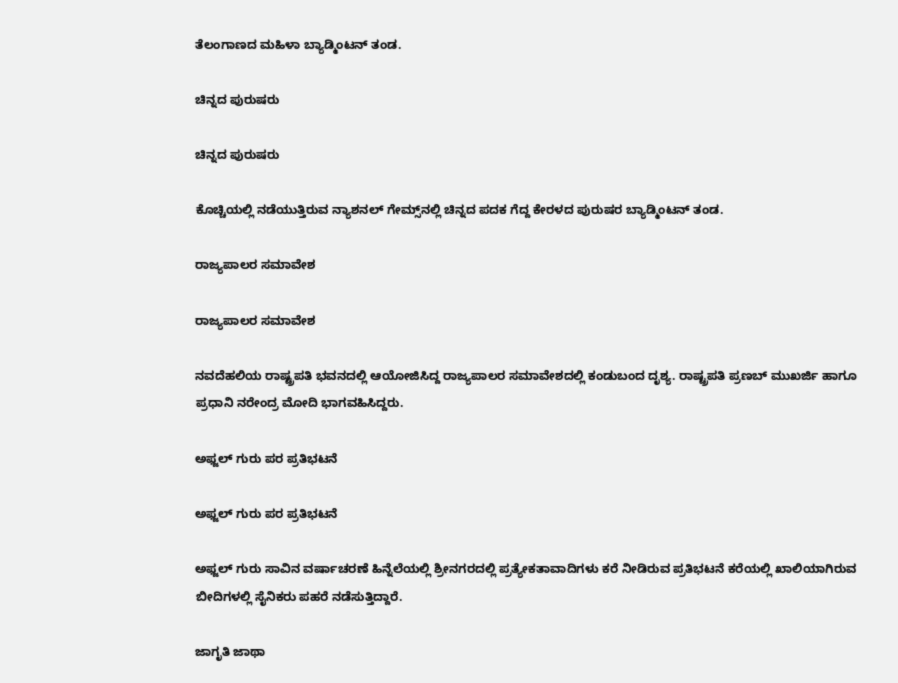ತೆಲಂಗಾಣದ ಮಹಿಳಾ ಬ್ಯಾಡ್ಮಿಂಟನ್ ತಂಡ.

ಚಿನ್ನದ ಪುರುಷರು

ಚಿನ್ನದ ಪುರುಷರು

ಕೊಚ್ಚಿಯಲ್ಲಿ ನಡೆಯುತ್ತಿರುವ ನ್ಯಾಶನಲ್ ಗೇಮ್ಸ್‌ನಲ್ಲಿ ಚಿನ್ನದ ಪದಕ ಗೆದ್ದ ಕೇರಳದ ಪುರುಷರ ಬ್ಯಾಡ್ಮಿಂಟನ್ ತಂಡ.

ರಾಜ್ಯಪಾಲರ ಸಮಾವೇಶ

ರಾಜ್ಯಪಾಲರ ಸಮಾವೇಶ

ನವದೆಹಲಿಯ ರಾಷ್ಟ್ರಪತಿ ಭವನದಲ್ಲಿ ಆಯೋಜಿಸಿದ್ದ ರಾಜ್ಯಪಾಲರ ಸಮಾವೇಶದಲ್ಲಿ ಕಂಡುಬಂದ ದೃಶ್ಯ. ರಾಷ್ಟ್ರಪತಿ ಪ್ರಣಬ್ ಮುಖರ್ಜಿ ಹಾಗೂ ಪ್ರಧಾನಿ ನರೇಂದ್ರ ಮೋದಿ ಭಾಗವಹಿಸಿದ್ದರು.

ಅಫ್ಜಲ್‌ ಗುರು ಪರ ಪ್ರತಿಭಟನೆ

ಅಫ್ಜಲ್‌ ಗುರು ಪರ ಪ್ರತಿಭಟನೆ

ಅಫ್ಜಲ್ ಗುರು ಸಾವಿನ ವರ್ಷಾಚರಣೆ ಹಿನ್ನೆಲೆಯಲ್ಲಿ ಶ್ರೀನಗರದಲ್ಲಿ ಪ್ರತ್ಯೇಕತಾವಾದಿಗಳು ಕರೆ ನೀಡಿರುವ ಪ್ರತಿಭಟನೆ ಕರೆಯಲ್ಲಿ ಖಾಲಿಯಾಗಿರುವ ಬೀದಿಗಳಲ್ಲಿ ಸೈನಿಕರು ಪಹರೆ ನಡೆಸುತ್ತಿದ್ದಾರೆ.

ಜಾಗೃತಿ ಜಾಥಾ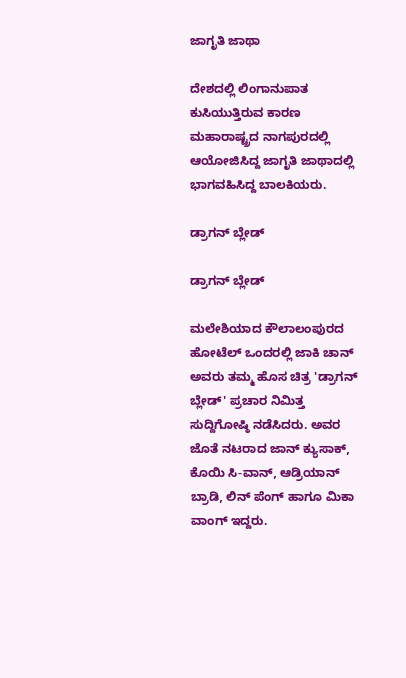ಜಾಗೃತಿ ಜಾಥಾ

ದೇಶದಲ್ಲಿ ಲಿಂಗಾನುಪಾತ ಕುಸಿಯುತ್ತಿರುವ ಕಾರಣ ಮಹಾರಾಷ್ಟ್ರದ ನಾಗಪುರದಲ್ಲಿ ಆಯೋಜಿಸಿದ್ದ ಜಾಗೃತಿ ಜಾಥಾದಲ್ಲಿ ಭಾಗವಹಿಸಿದ್ದ ಬಾಲಕಿಯರು.

ಡ್ರಾಗನ್ ಬ್ಲೇಡ್

ಡ್ರಾಗನ್ ಬ್ಲೇಡ್

ಮಲೇಶಿಯಾದ ಕೌಲಾಲಂಪುರದ ಹೋಟೆಲ್ ಒಂದರಲ್ಲಿ ಜಾಕಿ ಚಾನ್ ಅವರು ತಮ್ಮ ಹೊಸ ಚಿತ್ರ 'ಡ್ರಾಗನ್ ಬ್ಲೇಡ್' ಪ್ರಚಾರ ನಿಮಿತ್ತ ಸುದ್ದಿಗೋಷ್ಠಿ ನಡೆಸಿದರು. ಅವರ ಜೊತೆ ನಟರಾದ ಜಾನ್ ಕ್ಯುಸಾಕ್, ಕೊಯಿ ಸಿ-ವಾನ್, ಆಡ್ರಿಯಾನ್ ಬ್ರಾಡಿ, ಲಿನ್ ಪೆಂಗ್ ಹಾಗೂ ಮಿಕಾ ವಾಂಗ್ ಇದ್ದರು.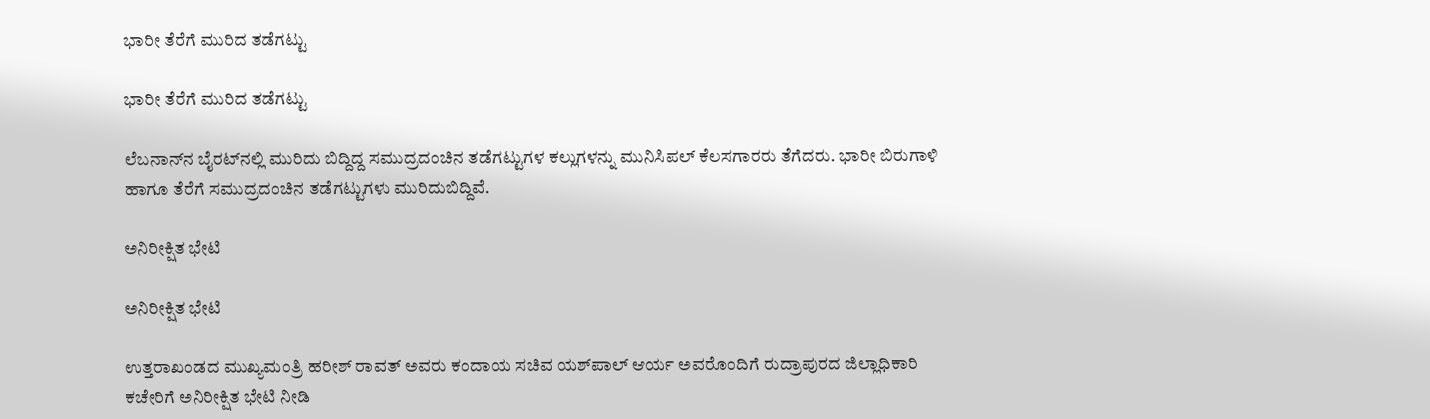ಭಾರೀ ತೆರೆಗೆ ಮುರಿದ ತಡೆಗಟ್ಟು

ಭಾರೀ ತೆರೆಗೆ ಮುರಿದ ತಡೆಗಟ್ಟು

ಲೆಬನಾನ್‌ನ ಬೈರಟ್‌ನಲ್ಲಿ ಮುರಿದು ಬಿದ್ದಿದ್ದ ಸಮುದ್ರದಂಚಿನ ತಡೆಗಟ್ಟುಗಳ ಕಲ್ಲುಗಳನ್ನು ಮುನಿಸಿಪಲ್ ಕೆಲಸಗಾರರು ತೆಗೆದರು. ಭಾರೀ ಬಿರುಗಾಳಿ ಹಾಗೂ ತೆರೆಗೆ ಸಮುದ್ರದಂಚಿನ ತಡೆಗಟ್ಟುಗಳು ಮುರಿದುಬಿದ್ದಿವೆ.

ಅನಿರೀಕ್ಷಿತ ಭೇಟಿ

ಅನಿರೀಕ್ಷಿತ ಭೇಟಿ

ಉತ್ತರಾಖಂಡದ ಮುಖ್ಯಮಂತ್ರಿ ಹರೀಶ್ ರಾವತ್ ಅವರು ಕಂದಾಯ ಸಚಿವ ಯಶ್‌ಪಾಲ್ ಆರ್ಯ ಅವರೊಂದಿಗೆ ರುದ್ರಾಪುರದ ಜಿಲ್ಲಾಧಿಕಾರಿ ಕಚೇರಿಗೆ ಅನಿರೀಕ್ಷಿತ ಭೇಟಿ ನೀಡಿ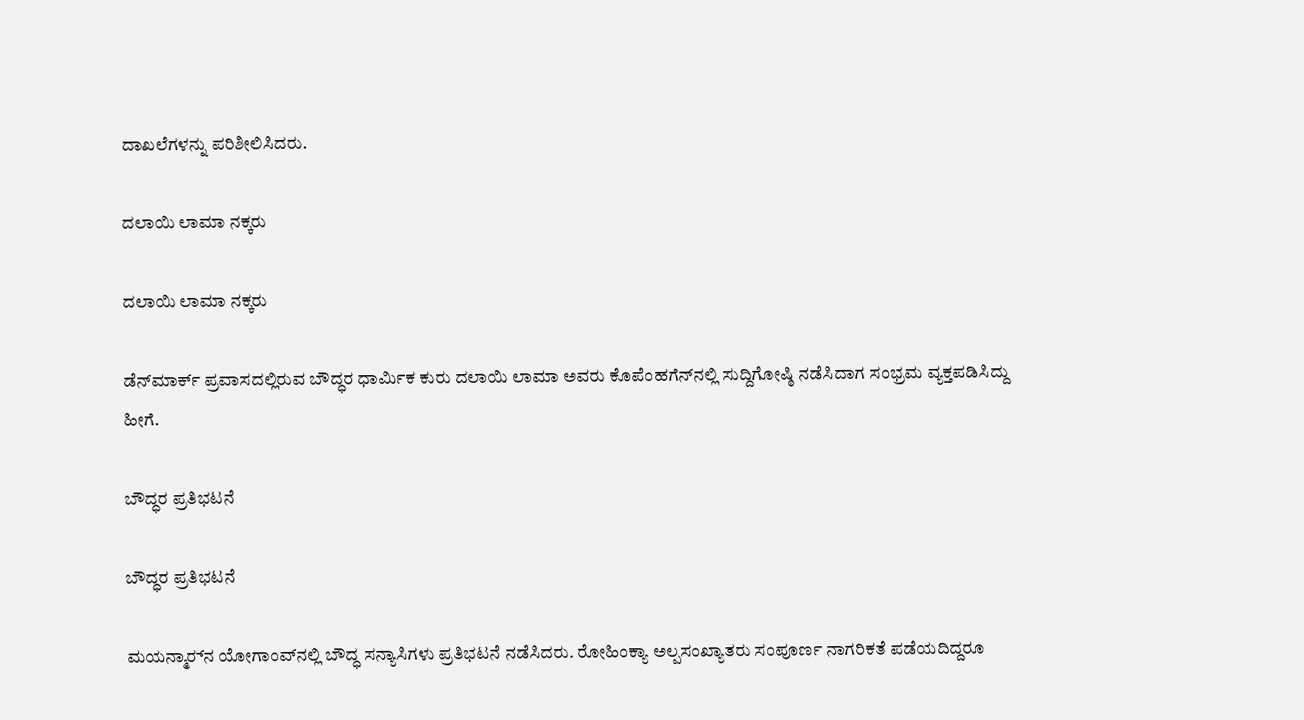ದಾಖಲೆಗಳನ್ನು ಪರಿಶೀಲಿಸಿದರು.

ದಲಾಯಿ ಲಾಮಾ ನಕ್ಕರು

ದಲಾಯಿ ಲಾಮಾ ನಕ್ಕರು

ಡೆನ್‌ಮಾರ್ಕ್ ಪ್ರವಾಸದಲ್ಲಿರುವ ಬೌದ್ಧರ ಧಾರ್ಮಿಕ ಕುರು ದಲಾಯಿ ಲಾಮಾ ಅವರು ಕೊಪೆಂಹಗೆನ್‌ನಲ್ಲಿ ಸುದ್ದಿಗೋಷ್ಠಿ ನಡೆಸಿದಾಗ ಸಂಭ್ರಮ ವ್ಯಕ್ತಪಡಿಸಿದ್ದು ಹೀಗೆ.

ಬೌದ್ಧರ ಪ್ರತಿಭಟನೆ

ಬೌದ್ಧರ ಪ್ರತಿಭಟನೆ

ಮಯನ್ಮಾರ್‍‌ನ ಯೋಗಾಂವ್‌ನಲ್ಲಿ ಬೌದ್ಧ ಸನ್ಯಾಸಿಗಳು ಪ್ರತಿಭಟನೆ ನಡೆಸಿದರು. ರೋಹಿಂಕ್ಯಾ ಅಲ್ಪಸಂಖ್ಯಾತರು ಸಂಪೂರ್ಣ ನಾಗರಿಕತೆ ಪಡೆಯದಿದ್ದರೂ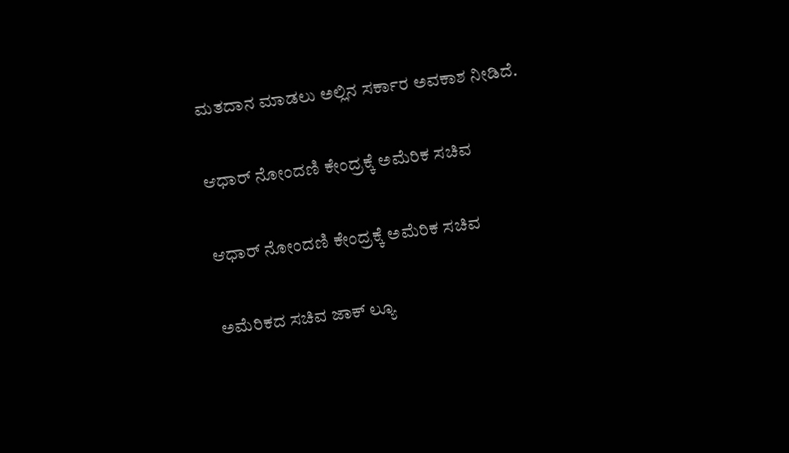ಮತದಾನ ಮಾಡಲು ಅಲ್ಲಿನ ಸರ್ಕಾರ ಅವಕಾಶ ನೀಡಿದೆ.

ಆಧಾರ್ ನೋಂದಣಿ ಕೇಂದ್ರಕ್ಕೆ ಅಮೆರಿಕ ಸಚಿವ

ಆಧಾರ್ ನೋಂದಣಿ ಕೇಂದ್ರಕ್ಕೆ ಅಮೆರಿಕ ಸಚಿವ

ಅಮೆರಿಕದ ಸಚಿವ ಜಾಕ್ ಲ್ಯೂ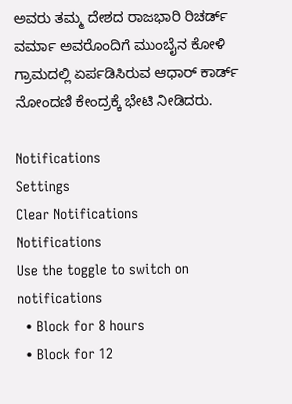ಅವರು ತಮ್ಮ ದೇಶದ ರಾಜಭಾರಿ ರಿಚರ್ಡ್ ವರ್ಮಾ ಅವರೊಂದಿಗೆ ಮುಂಬೈನ ಕೋಳಿ ಗ್ರಾಮದಲ್ಲಿ ಏರ್ಪಡಿಸಿರುವ ಆಧಾರ್ ಕಾರ್ಡ್ ನೋಂದಣಿ ಕೇಂದ್ರಕ್ಕೆ ಭೇಟಿ ನೀಡಿದರು.

Notifications
Settings
Clear Notifications
Notifications
Use the toggle to switch on notifications
  • Block for 8 hours
  • Block for 12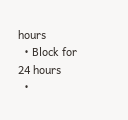hours
  • Block for 24 hours
  •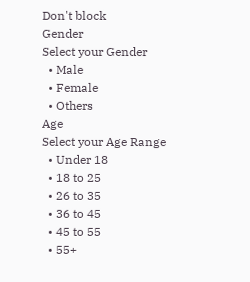Don't block
Gender
Select your Gender
  • Male
  • Female
  • Others
Age
Select your Age Range
  • Under 18
  • 18 to 25
  • 26 to 35
  • 36 to 45
  • 45 to 55
  • 55+